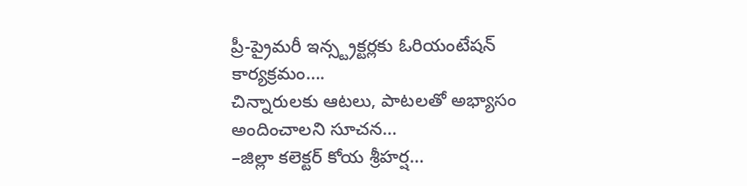ప్రీ-ప్రైమరీ ఇన్స్ట్రక్టర్లకు ఓరియంటేషన్ కార్యక్రమం….
చిన్నారులకు ఆటలు, పాటలతో అభ్యాసం అందించాలని సూచన…
–జిల్లా కలెక్టర్ కోయ శ్రీహర్ష…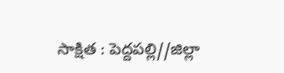సాక్షిత : పెద్దపల్లి//జిల్లా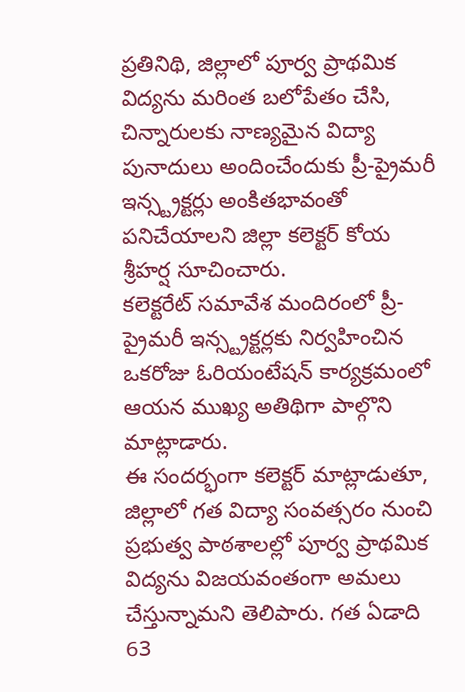ప్రతినిథి, జిల్లాలో పూర్వ ప్రాథమిక విద్యను మరింత బలోపేతం చేసి, చిన్నారులకు నాణ్యమైన విద్యా పునాదులు అందించేందుకు ప్రీ-ప్రైమరీ ఇన్స్ట్రక్టర్లు అంకితభావంతో పనిచేయాలని జిల్లా కలెక్టర్ కోయ శ్రీహర్ష సూచించారు.
కలెక్టరేట్ సమావేశ మందిరంలో ప్రీ-ప్రైమరీ ఇన్స్ట్రక్టర్లకు నిర్వహించిన ఒకరోజు ఓరియంటేషన్ కార్యక్రమంలో ఆయన ముఖ్య అతిథిగా పాల్గొని మాట్లాడారు.
ఈ సందర్భంగా కలెక్టర్ మాట్లాడుతూ, జిల్లాలో గత విద్యా సంవత్సరం నుంచి ప్రభుత్వ పాఠశాలల్లో పూర్వ ప్రాథమిక విద్యను విజయవంతంగా అమలు చేస్తున్నామని తెలిపారు. గత ఏడాది 63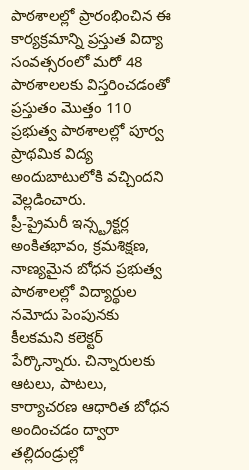పాఠశాలల్లో ప్రారంభించిన ఈ కార్యక్రమాన్ని ప్రస్తుత విద్యా సంవత్సరంలో మరో 48 పాఠశాలలకు విస్తరించడంతో ప్రస్తుతం మొత్తం 110 ప్రభుత్వ పాఠశాలల్లో పూర్వ ప్రాథమిక విద్య అందుబాటులోకి వచ్చిందని వెల్లడించారు.
ప్రీ-ప్రైమరీ ఇన్స్ట్రక్టర్ల అంకితభావం, క్రమశిక్షణ, నాణ్యమైన బోధన ప్రభుత్వ పాఠశాలల్లో విద్యార్థుల నమోదు పెంపునకు కీలకమని కలెక్టర్ పేర్కొన్నారు. చిన్నారులకు ఆటలు, పాటలు, కార్యాచరణ ఆధారిత బోధన అందించడం ద్వారా తల్లిదండ్రుల్లో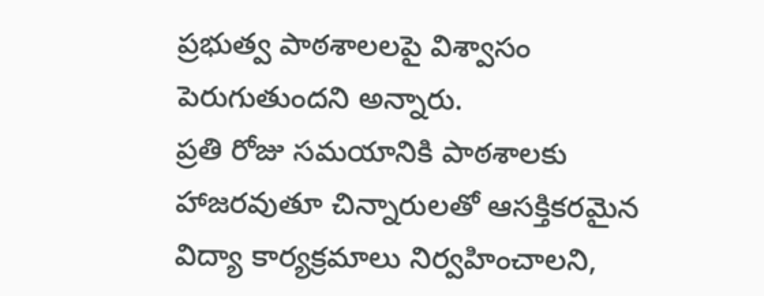ప్రభుత్వ పాఠశాలలపై విశ్వాసం పెరుగుతుందని అన్నారు.
ప్రతి రోజు సమయానికి పాఠశాలకు హాజరవుతూ చిన్నారులతో ఆసక్తికరమైన విద్యా కార్యక్రమాలు నిర్వహించాలని,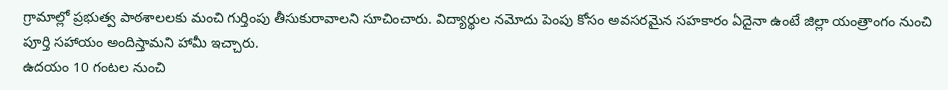గ్రామాల్లో ప్రభుత్వ పాఠశాలలకు మంచి గుర్తింపు తీసుకురావాలని సూచించారు. విద్యార్థుల నమోదు పెంపు కోసం అవసరమైన సహకారం ఏదైనా ఉంటే జిల్లా యంత్రాంగం నుంచి పూర్తి సహాయం అందిస్తామని హామీ ఇచ్చారు.
ఉదయం 10 గంటల నుంచి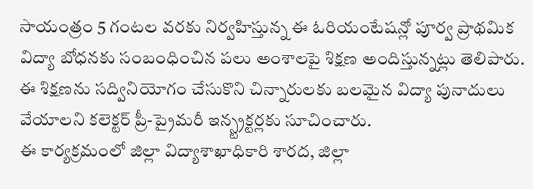సాయంత్రం 5 గంటల వరకు నిర్వహిస్తున్న ఈ ఓరియంటేషన్లో పూర్వ ప్రాథమిక విద్యా బోధనకు సంబంధించిన పలు అంశాలపై శిక్షణ అందిస్తున్నట్లు తెలిపారు. ఈ శిక్షణను సద్వినియోగం చేసుకొని చిన్నారులకు బలమైన విద్యా పునాదులు వేయాలని కలెక్టర్ ప్రీ-ప్రైమరీ ఇన్స్ట్రక్టర్లకు సూచించారు.
ఈ కార్యక్రమంలో జిల్లా విద్యాశాఖాధికారి శారద, జిల్లా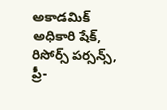అకాడమిక్ అధికారి షేక్, రిసోర్స్ పర్సన్స్, ప్రీ-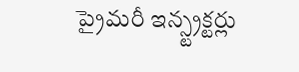ప్రైమరీ ఇన్స్ట్రక్టర్లు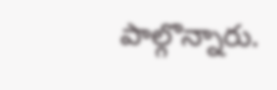పాల్గొన్నారు.